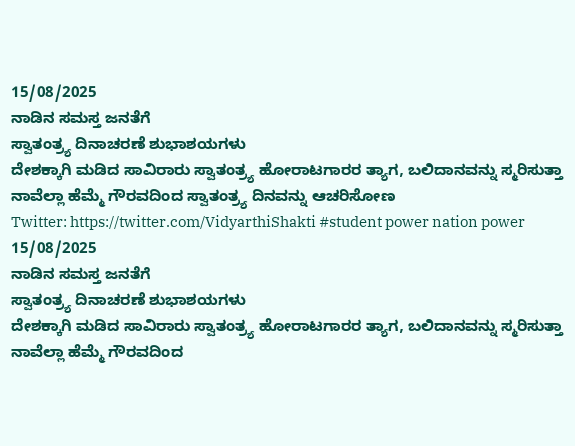15/08/2025
ನಾಡಿನ ಸಮಸ್ತ ಜನತೆಗೆ
ಸ್ವಾತಂತ್ರ್ಯ ದಿನಾಚರಣೆ ಶುಭಾಶಯಗಳು
ದೇಶಕ್ಕಾಗಿ ಮಡಿದ ಸಾವಿರಾರು ಸ್ವಾತಂತ್ರ್ಯ ಹೋರಾಟಗಾರರ ತ್ಯಾಗ, ಬಲಿದಾನವನ್ನು ಸ್ಮರಿಸುತ್ತಾ ನಾವೆಲ್ಲಾ ಹೆಮ್ಮೆ ಗೌರವದಿಂದ ಸ್ವಾತಂತ್ರ್ಯ ದಿನವನ್ನು ಆಚರಿಸೋಣ
Twitter: https://twitter.com/VidyarthiShakti #student power nation power
15/08/2025
ನಾಡಿನ ಸಮಸ್ತ ಜನತೆಗೆ
ಸ್ವಾತಂತ್ರ್ಯ ದಿನಾಚರಣೆ ಶುಭಾಶಯಗಳು
ದೇಶಕ್ಕಾಗಿ ಮಡಿದ ಸಾವಿರಾರು ಸ್ವಾತಂತ್ರ್ಯ ಹೋರಾಟಗಾರರ ತ್ಯಾಗ, ಬಲಿದಾನವನ್ನು ಸ್ಮರಿಸುತ್ತಾ ನಾವೆಲ್ಲಾ ಹೆಮ್ಮೆ ಗೌರವದಿಂದ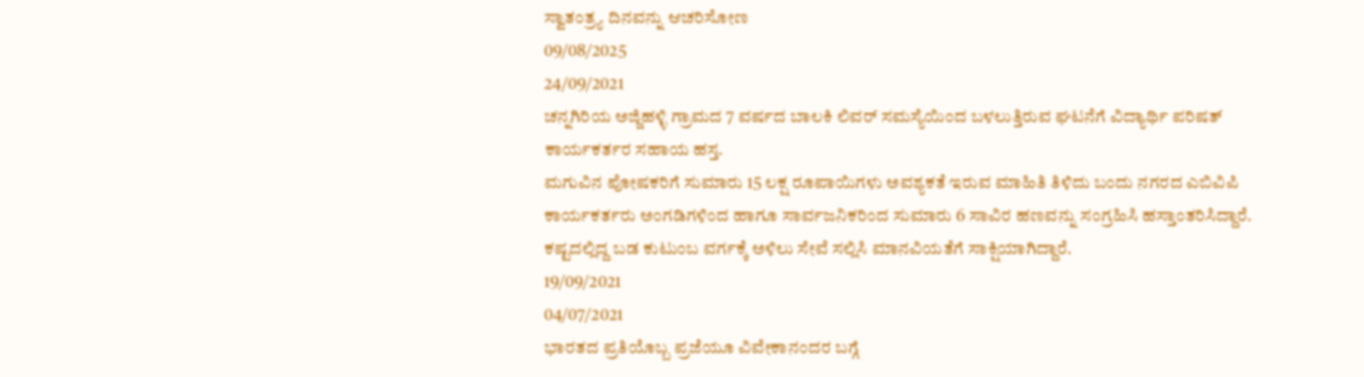ಸ್ವಾತಂತ್ರ್ಯ ದಿನವನ್ನು ಆಚರಿಸೋಣ
09/08/2025
24/09/2021
ಚನ್ನಗಿರಿಯ ಅಜ್ಜಿಹಳ್ಳಿ ಗ್ರಾಮದ 7 ವರ್ಷದ ಬಾಲಕಿ ಲಿವರ್ ಸಮಸ್ಯೆಯಿಂದ ಬಳಲುತ್ತಿರುವ ಘಟನೆಗೆ ವಿದ್ಯಾರ್ಥಿ ಪರಿಷತ್ ಕಾರ್ಯಕರ್ತರ ಸಹಾಯ ಹಸ್ತ.
ಮಗುವಿನ ಪೋಷಕರಿಗೆ ಸುಮಾರು 15 ಲಕ್ಷ ರೂಪಾಯಿಗಳು ಅವಶ್ಯಕತೆ ಇರುವ ಮಾಹಿತಿ ತಿಳಿದು ಬಂದು ನಗರದ ಎಬಿವಿಪಿ ಕಾರ್ಯಕರ್ತರು ಅಂಗಡಿಗಳಿಂದ ಹಾಗೂ ಸಾರ್ವಜನಿಕರಿಂದ ಸುಮಾರು 6 ಸಾವಿರ ಹಣವನ್ನು ಸಂಗ್ರಹಿಸಿ ಹಸ್ತಾಂತರಿಸಿದ್ದಾರೆ. ಕಷ್ಟದಲ್ಲಿದ್ದ ಬಡ ಕುಟುಂಬ ವರ್ಗಕ್ಕೆ ಅಳಿಲು ಸೇವೆ ಸಲ್ಲಿಸಿ ಮಾನವಿಯತೆಗೆ ಸಾಕ್ಷಿಯಾಗಿದ್ದಾರೆ.
19/09/2021
04/07/2021
ಭಾರತದ ಪ್ರತಿಯೊಬ್ಬ ಪ್ರಜೆಯೂ ವಿವೇಕಾನಂದರ ಬಗ್ಗೆ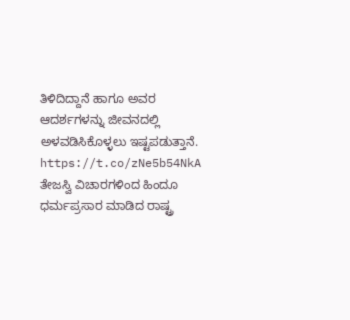ತಿಳಿದಿದ್ದಾನೆ ಹಾಗೂ ಅವರ ಆದರ್ಶಗಳನ್ನು ಜೀವನದಲ್ಲಿ ಅಳವಡಿಸಿಕೊಳ್ಳಲು ಇಷ್ಟಪಡುತ್ತಾನೆ.
https://t.co/zNe5b54NkA
ತೇಜಸ್ವಿ ವಿಚಾರಗಳಿಂದ ಹಿಂದೂ ಧರ್ಮಪ್ರಸಾರ ಮಾಡಿದ ರಾಷ್ಟ್ರ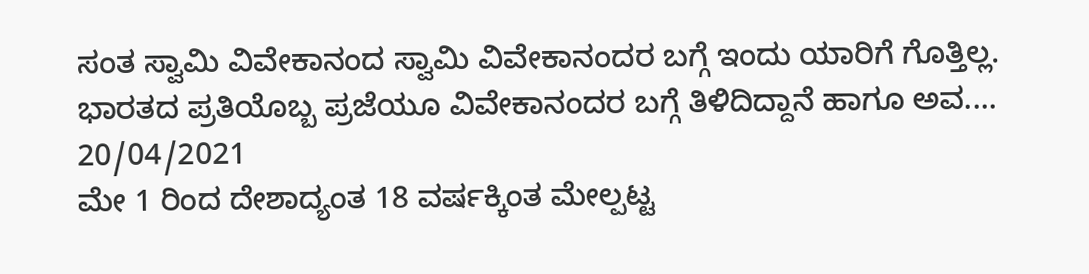ಸಂತ ಸ್ವಾಮಿ ವಿವೇಕಾನಂದ ಸ್ವಾಮಿ ವಿವೇಕಾನಂದರ ಬಗ್ಗೆ ಇಂದು ಯಾರಿಗೆ ಗೊತ್ತಿಲ್ಲ. ಭಾರತದ ಪ್ರತಿಯೊಬ್ಬ ಪ್ರಜೆಯೂ ವಿವೇಕಾನಂದರ ಬಗ್ಗೆ ತಿಳಿದಿದ್ದಾನೆ ಹಾಗೂ ಅವ....
20/04/2021
ಮೇ 1 ರಿಂದ ದೇಶಾದ್ಯಂತ 18 ವರ್ಷಕ್ಕಿಂತ ಮೇಲ್ಪಟ್ಟ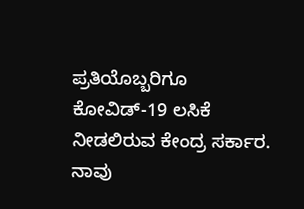ಪ್ರತಿಯೊಬ್ಬರಿಗೂ ಕೋವಿಡ್-19 ಲಸಿಕೆ ನೀಡಲಿರುವ ಕೇಂದ್ರ ಸರ್ಕಾರ.
ನಾವು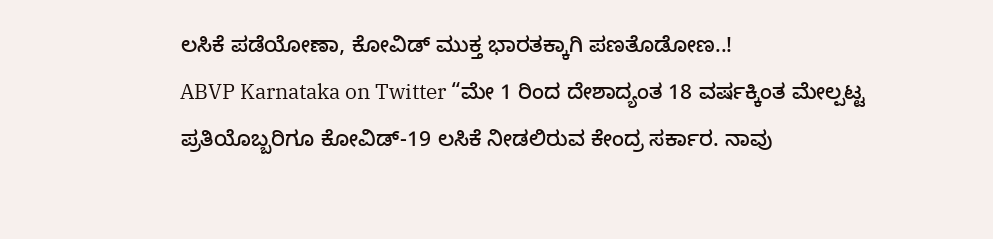ಲಸಿಕೆ ಪಡೆಯೋಣಾ, ಕೋವಿಡ್ ಮುಕ್ತ ಭಾರತಕ್ಕಾಗಿ ಪಣತೊಡೋಣ..!
ABVP Karnataka on Twitter “ಮೇ 1 ರಿಂದ ದೇಶಾದ್ಯಂತ 18 ವರ್ಷಕ್ಕಿಂತ ಮೇಲ್ಪಟ್ಟ ಪ್ರತಿಯೊಬ್ಬರಿಗೂ ಕೋವಿಡ್-19 ಲಸಿಕೆ ನೀಡಲಿರುವ ಕೇಂದ್ರ ಸರ್ಕಾರ. ನಾವು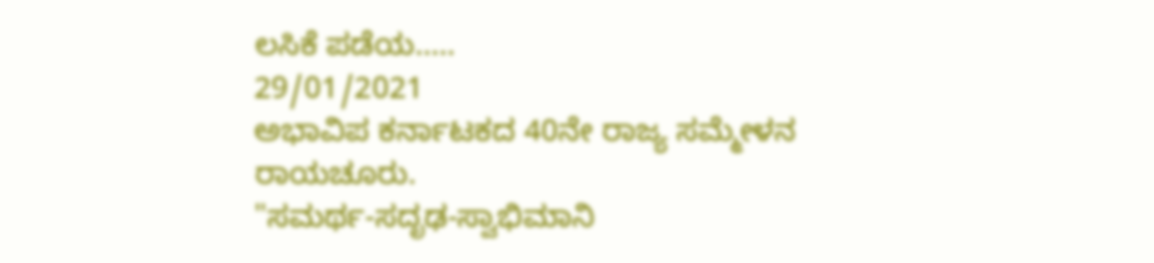ಲಸಿಕೆ ಪಡೆಯ.....
29/01/2021
ಅಭಾವಿಪ ಕರ್ನಾಟಕದ 40ನೇ ರಾಜ್ಯ ಸಮ್ಮೇಳನ ರಾಯಚೂರು.
"ಸಮರ್ಥ-ಸದೃಢ-ಸ್ವಾಭಿಮಾನಿ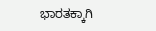ಭಾರತಕ್ಕಾಗಿ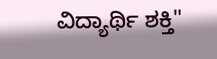ವಿದ್ಯಾರ್ಥಿ ಶಕ್ತಿ"